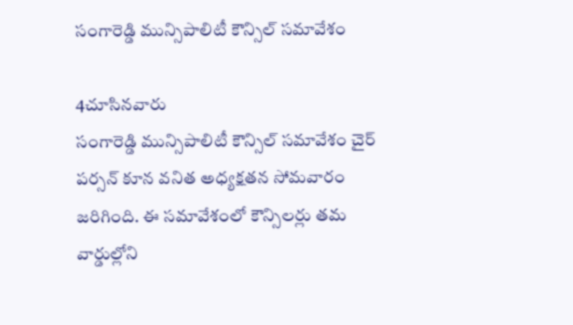సంగారెడ్డి మున్సిపాలిటీ కౌన్సిల్ సమావేశం

4చూసినవారు
సంగారెడ్డి మున్సిపాలిటీ కౌన్సిల్ సమావేశం చైర్ పర్సన్ కూన వనిత అధ్యక్షతన సోమవారం జరిగింది. ఈ సమావేశంలో కౌన్సిలర్లు తమ వార్డుల్లోని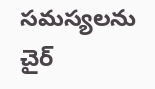సమస్యలను చైర్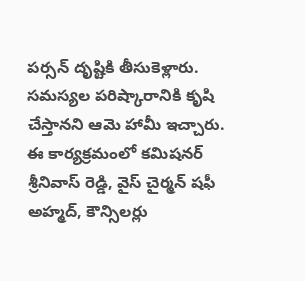పర్సన్ దృష్టికి తీసుకెళ్లారు. సమస్యల పరిష్కారానికి కృషి చేస్తానని ఆమె హామీ ఇచ్చారు. ఈ కార్యక్రమంలో కమిషనర్ శ్రీనివాస్ రెడ్డి, వైస్ చైర్మన్ షఫీ అహ్మద్, కౌన్సిలర్లు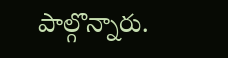పాల్గొన్నారు.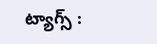ట్యాగ్స్ :